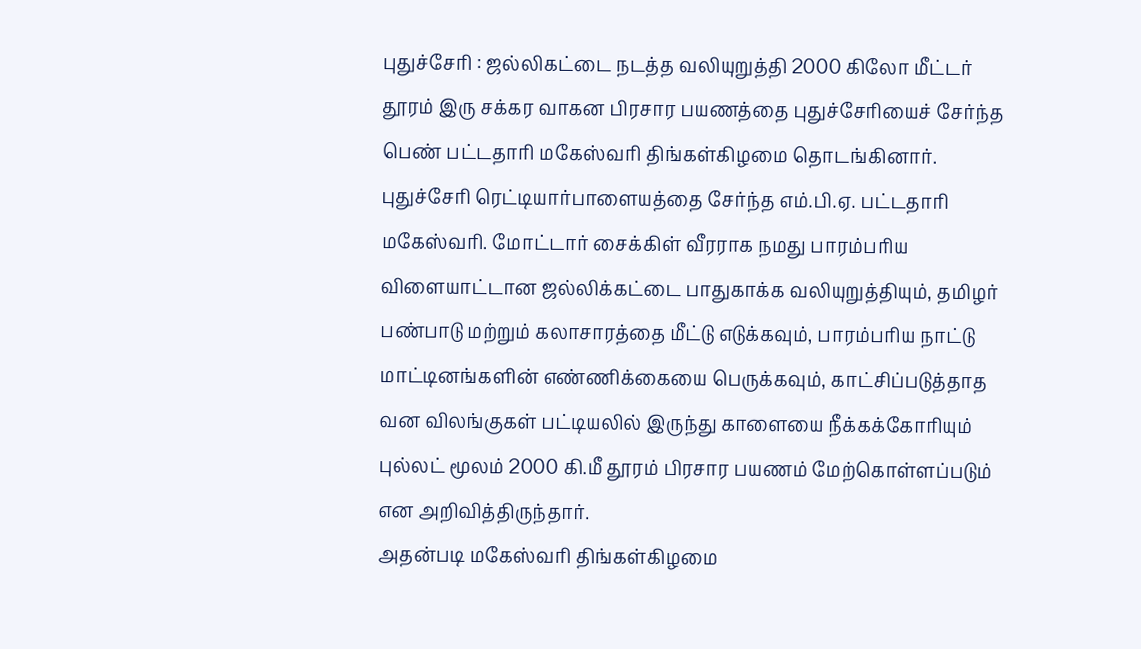புதுச்சேரி : ஜல்லிகட்டை நடத்த வலியுறுத்தி 2000 கிலோ மீட்டர் தூரம் இரு சக்கர வாகன பிரசார பயணத்தை புதுச்சேரியைச் சேர்ந்த பெண் பட்டதாரி மகேஸ்வரி திங்கள்கிழமை தொடங்கினார்.
புதுச்சேரி ரெட்டியார்பாளையத்தை சேர்ந்த எம்.பி.ஏ. பட்டதாரி மகேஸ்வரி. மோட்டார் சைக்கிள் வீரராக நமது பாரம்பரிய விளையாட்டான ஜல்லிக்கட்டை பாதுகாக்க வலியுறுத்தியும், தமிழர் பண்பாடு மற்றும் கலாசாரத்தை மீட்டு எடுக்கவும், பாரம்பரிய நாட்டு மாட்டினங்களின் எண்ணிக்கையை பெருக்கவும், காட்சிப்படுத்தாத வன விலங்குகள் பட்டியலில் இருந்து காளையை நீக்கக்கோரியும் புல்லட் மூலம் 2000 கி.மீ தூரம் பிரசார பயணம் மேற்கொள்ளப்படும் என அறிவித்திருந்தார்.
அதன்படி மகேஸ்வரி திங்கள்கிழமை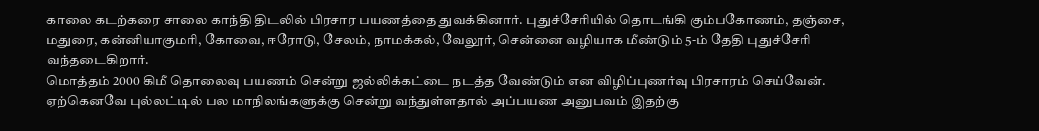காலை கடற்கரை சாலை காந்தி திடலில் பிரசார பயணத்தை துவக்கினார். புதுச்சேரியில் தொடங்கி கும்பகோணம், தஞ்சை, மதுரை, கன்னியாகுமரி, கோவை, ஈரோடு, சேலம், நாமக்கல், வேலூர், சென்னை வழியாக மீண்டும் 5-ம் தேதி புதுச்சேரி வந்தடைகிறார்.
மொத்தம் 2000 கிமீ தொலைவு பயணம் சென்று ஜல்லிக்கட்டை நடத்த வேண்டும் என விழிப்புணர்வு பிரசாரம் செய்வேன். ஏற்கெனவே புல்லட்டில் பல மாநிலங்களுக்கு சென்று வந்துள்ளதால் அப்பயண அனுபவம் இதற்கு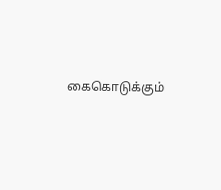கைகொடுக்கும்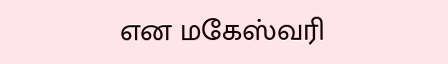என மகேஸ்வரி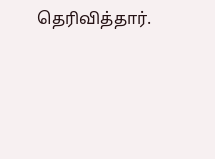தெரிவித்தார்.